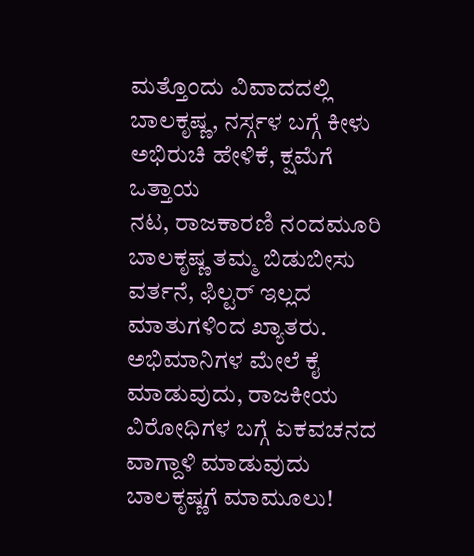ಮತ್ತೊಂದು ವಿವಾದದಲ್ಲಿ ಬಾಲಕೃಷ್ಣ, ನರ್ಸ್ಗಳ ಬಗ್ಗೆ ಕೀಳು ಅಭಿರುಚಿ ಹೇಳಿಕೆ, ಕ್ಷಮೆಗೆ ಒತ್ತಾಯ
ನಟ, ರಾಜಕಾರಣಿ ನಂದಮೂರಿ ಬಾಲಕೃಷ್ಣ ತಮ್ಮ ಬಿಡುಬೀಸು ವರ್ತನೆ, ಫಿಲ್ಟರ್ ಇಲ್ಲದ ಮಾತುಗಳಿಂದ ಖ್ಯಾತರು. ಅಭಿಮಾನಿಗಳ ಮೇಲೆ ಕೈ ಮಾಡುವುದು, ರಾಜಕೀಯ ವಿರೋಧಿಗಳ ಬಗ್ಗೆ ಏಕವಚನದ ವಾಗ್ದಾಳಿ ಮಾಡುವುದು ಬಾಲಕೃಷ್ಣಗೆ ಮಾಮೂಲು!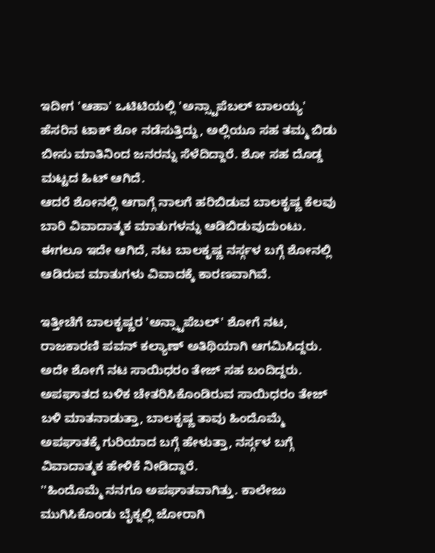ಇದೀಗ 'ಆಹಾ' ಒಟಿಟಿಯಲ್ಲಿ 'ಅನ್ಸ್ಟಾಪೆಬಲ್ ಬಾಲಯ್ಯ' ಹೆಸರಿನ ಟಾಕ್ ಶೋ ನಡೆಸುತ್ತಿದ್ದು, ಅಲ್ಲಿಯೂ ಸಹ ತಮ್ಮ ಬಿಡು ಬೀಸು ಮಾತಿನಿಂದ ಜನರನ್ನು ಸೆಳೆದಿದ್ದಾರೆ. ಶೋ ಸಹ ದೊಡ್ಡ ಮಟ್ಟದ ಹಿಟ್ ಆಗಿದೆ.
ಆದರೆ ಶೋನಲ್ಲಿ ಆಗಾಗ್ಗೆ ನಾಲಗೆ ಹರಿಬಿಡುವ ಬಾಲಕೃಷ್ಣ ಕೆಲವು ಬಾರಿ ವಿವಾದಾತ್ಮಕ ಮಾತುಗಳನ್ನು ಆಡಿಬಿಡುವುದುಂಟು. ಈಗಲೂ ಇದೇ ಆಗಿದೆ, ನಟ ಬಾಲಕೃಷ್ಣ ನರ್ಸ್ಗಳ ಬಗ್ಗೆ ಶೋನಲ್ಲಿ ಆಡಿರುವ ಮಾತುಗಳು ವಿವಾದಕ್ಕೆ ಕಾರಣವಾಗಿವೆ.

ಇತ್ತೀಚೆಗೆ ಬಾಲಕೃಷ್ಣರ 'ಅನ್ಸ್ಟಾಪೆಬಲ್' ಶೋಗೆ ನಟ, ರಾಜಕಾರಣಿ ಪವನ್ ಕಲ್ಯಾಣ್ ಅತಿಥಿಯಾಗಿ ಆಗಮಿಸಿದ್ದರು. ಅದೇ ಶೋಗೆ ನಟ ಸಾಯಿಧರಂ ತೇಜ್ ಸಹ ಬಂದಿದ್ದರು. ಅಪಘಾತದ ಬಳಿಕ ಚೇತರಿಸಿಕೊಂಡಿರುವ ಸಾಯಿಧರಂ ತೇಜ್ ಬಳಿ ಮಾತನಾಡುತ್ತಾ, ಬಾಲಕೃಷ್ಣ ತಾವು ಹಿಂದೊಮ್ಮೆ ಅಪಘಾತಕ್ಕೆ ಗುರಿಯಾದ ಬಗ್ಗೆ ಹೇಳುತ್ತಾ, ನರ್ಸ್ಗಳ ಬಗ್ಗೆ ವಿವಾದಾತ್ಮಕ ಹೇಳಿಕೆ ನೀಡಿದ್ದಾರೆ.
''ಹಿಂದೊಮ್ಮೆ ನನಗೂ ಅಪಘಾತವಾಗಿತ್ತು. ಕಾಲೇಜು ಮುಗಿಸಿಕೊಂಡು ಬೈಕ್ನಲ್ಲಿ ಜೋರಾಗಿ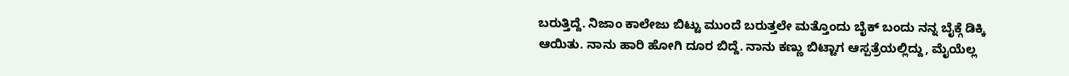ಬರುತ್ತಿದ್ದೆ. ನಿಜಾಂ ಕಾಲೇಜು ಬಿಟ್ಟು ಮುಂದೆ ಬರುತ್ತಲೇ ಮತ್ತೊಂದು ಬೈಕ್ ಬಂದು ನನ್ನ ಬೈಕ್ಗೆ ಡಿಕ್ಕಿ ಆಯಿತು. ನಾನು ಹಾರಿ ಹೋಗಿ ದೂರ ಬಿದ್ದೆ. ನಾನು ಕಣ್ಣು ಬಿಟ್ಟಾಗ ಆಸ್ಪತ್ರೆಯಲ್ಲಿದ್ದು, ಮೈಯೆಲ್ಲ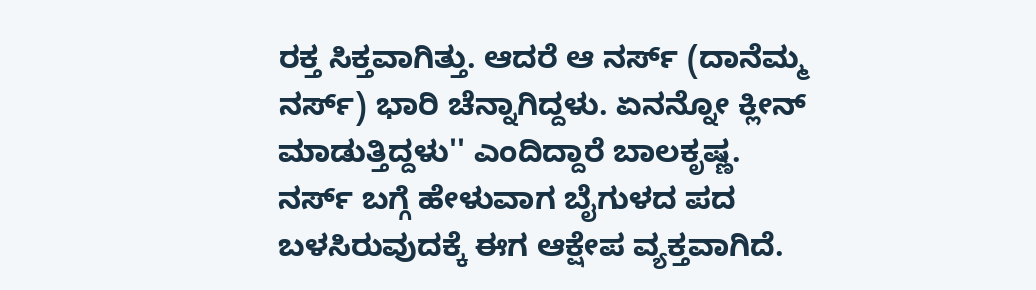ರಕ್ತ ಸಿಕ್ತವಾಗಿತ್ತು. ಆದರೆ ಆ ನರ್ಸ್ (ದಾನೆಮ್ಮ ನರ್ಸ್) ಭಾರಿ ಚೆನ್ನಾಗಿದ್ದಳು. ಏನನ್ನೋ ಕ್ಲೀನ್ ಮಾಡುತ್ತಿದ್ದಳು'' ಎಂದಿದ್ದಾರೆ ಬಾಲಕೃಷ್ಣ.
ನರ್ಸ್ ಬಗ್ಗೆ ಹೇಳುವಾಗ ಬೈಗುಳದ ಪದ ಬಳಸಿರುವುದಕ್ಕೆ ಈಗ ಆಕ್ಷೇಪ ವ್ಯಕ್ತವಾಗಿದೆ.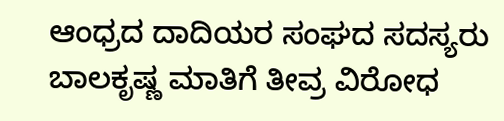ಆಂಧ್ರದ ದಾದಿಯರ ಸಂಘದ ಸದಸ್ಯರು ಬಾಲಕೃಷ್ಣ ಮಾತಿಗೆ ತೀವ್ರ ವಿರೋಧ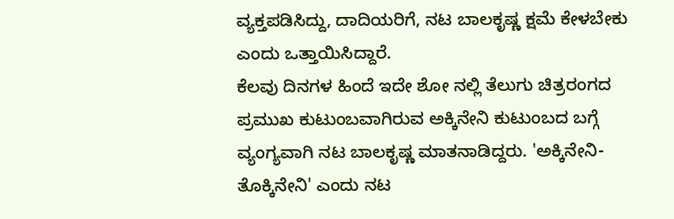ವ್ಯಕ್ತಪಡಿಸಿದ್ದು, ದಾದಿಯರಿಗೆ, ನಟ ಬಾಲಕೃಷ್ಣ ಕ್ಷಮೆ ಕೇಳಬೇಕು ಎಂದು ಒತ್ತಾಯಿಸಿದ್ದಾರೆ.
ಕೆಲವು ದಿನಗಳ ಹಿಂದೆ ಇದೇ ಶೋ ನಲ್ಲಿ ತೆಲುಗು ಚಿತ್ರರಂಗದ ಪ್ರಮುಖ ಕುಟುಂಬವಾಗಿರುವ ಅಕ್ಕಿನೇನಿ ಕುಟುಂಬದ ಬಗ್ಗೆ ವ್ಯಂಗ್ಯವಾಗಿ ನಟ ಬಾಲಕೃಷ್ಣ ಮಾತನಾಡಿದ್ದರು. 'ಅಕ್ಕಿನೇನಿ-ತೊಕ್ಕಿನೇನಿ' ಎಂದು ನಟ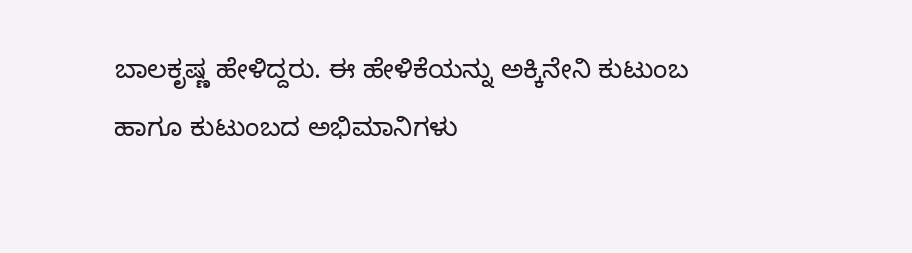ಬಾಲಕೃಷ್ಣ ಹೇಳಿದ್ದರು. ಈ ಹೇಳಿಕೆಯನ್ನು ಅಕ್ಕಿನೇನಿ ಕುಟುಂಬ ಹಾಗೂ ಕುಟುಂಬದ ಅಭಿಮಾನಿಗಳು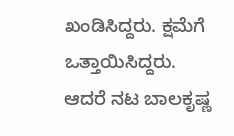ಖಂಡಿಸಿದ್ದರು. ಕ್ಷಮೆಗೆ ಒತ್ತಾಯಿಸಿದ್ದರು. ಆದರೆ ನಟ ಬಾಲಕೃಷ್ಣ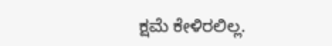ಕ್ಷಮೆ ಕೇಳಿರಲಿಲ್ಲ.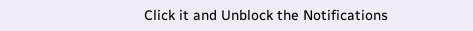Click it and Unblock the Notifications